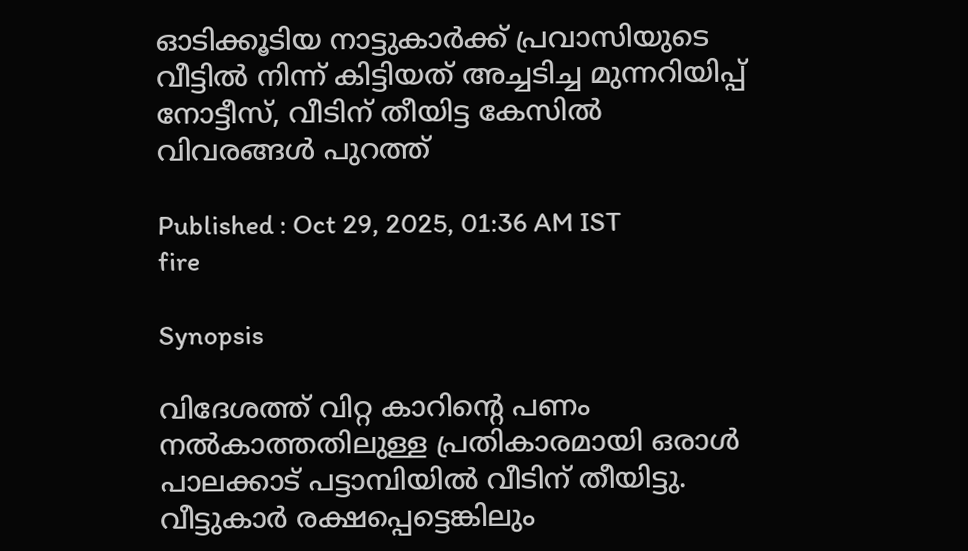ഓടിക്കൂടിയ നാട്ടുകാർക്ക് പ്രവാസിയുടെ വീട്ടിൽ നിന്ന് കിട്ടിയത് അച്ചടിച്ച മുന്നറിയിപ്പ് നോട്ടീസ്, വീടിന് തീയിട്ട കേസിൽ വിവരങ്ങൾ പുറത്ത്

Published : Oct 29, 2025, 01:36 AM IST
fire

Synopsis

വിദേശത്ത് വിറ്റ കാറിന്റെ പണം നൽകാത്തതിലുള്ള പ്രതികാരമായി ഒരാൾ പാലക്കാട് പട്ടാമ്പിയിൽ വീടിന് തീയിട്ടു. വീട്ടുകാർ രക്ഷപ്പെട്ടെങ്കിലും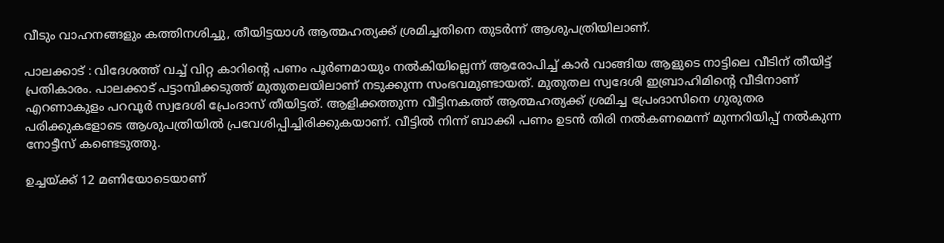വീടും വാഹനങ്ങളും കത്തിനശിച്ചു, തീയിട്ടയാൾ ആത്മഹത്യക്ക് ശ്രമിച്ചതിനെ തുടർന്ന് ആശുപത്രിയിലാണ്.

പാലക്കാട് : വിദേശത്ത് വച്ച് വിറ്റ കാറിന്റെ പണം പൂർണമായും നൽകിയില്ലെന്ന് ആരോപിച്ച് കാർ വാങ്ങിയ ആളുടെ നാട്ടിലെ വീടിന് തീയിട്ട് പ്രതികാരം. പാലക്കാട് പട്ടാമ്പിക്കടുത്ത് മുതുതലയിലാണ് നടുക്കുന്ന സംഭവമുണ്ടായത്. മുതുതല സ്വദേശി ഇബ്രാഹിമിന്റെ വീടിനാണ് എറണാകുളം പറവൂർ സ്വദേശി പ്രേംദാസ് തീയിട്ടത്. ആളിക്കത്തുന്ന വീട്ടിനകത്ത് ആത്മഹത്യക്ക് ശ്രമിച്ച പ്രേംദാസിനെ ഗുരുതര പരിക്കുകളോടെ ആശുപത്രിയിൽ പ്രവേശിപ്പിച്ചിരിക്കുകയാണ്. വീട്ടിൽ നിന്ന് ബാക്കി പണം ഉടൻ തിരി നൽകണമെന്ന് മുന്നറിയിപ്പ് നൽകുന്ന നോട്ടീസ് കണ്ടെടുത്തു.

ഉച്ചയ്ക്ക് 12 മണിയോടെയാണ്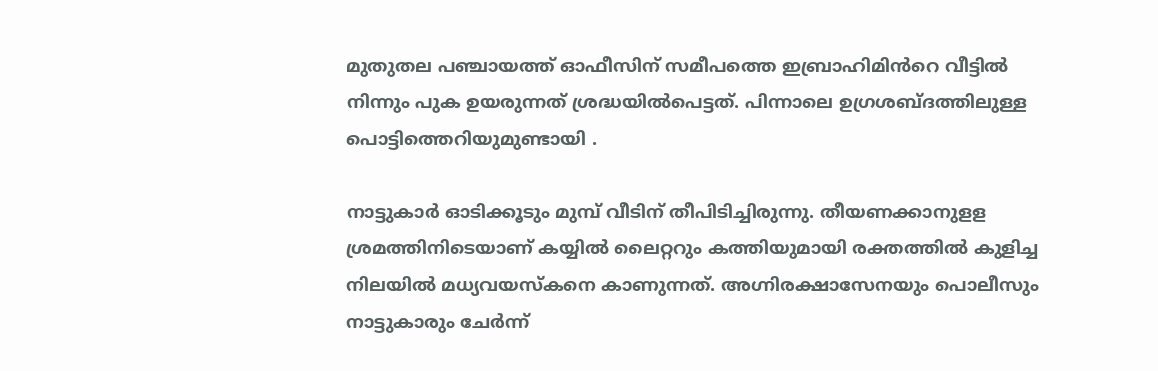മുതുതല പഞ്ചായത്ത് ഓഫീസിന് സമീപത്തെ ഇബ്രാഹിമിൻറെ വീട്ടിൽ നിന്നും പുക ഉയരുന്നത് ശ്രദ്ധയിൽപെട്ടത്. പിന്നാലെ ഉഗ്രശബ്ദത്തിലുള്ള പൊട്ടിത്തെറിയുമുണ്ടായി .

നാട്ടുകാർ ഓടിക്കൂടും മുമ്പ് വീടിന് തീപിടിച്ചിരുന്നു. തീയണക്കാനുളള ശ്രമത്തിനിടെയാണ് കയ്യിൽ ലൈറ്ററും കത്തിയുമായി രക്തത്തിൽ കുളിച്ച നിലയിൽ മധ്യവയസ്കനെ കാണുന്നത്. അഗ്നിരക്ഷാസേനയും പൊലീസും നാട്ടുകാരും ചേർന്ന്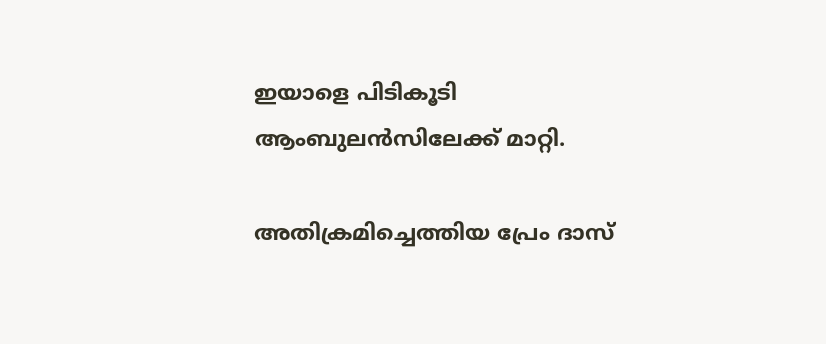ഇയാളെ പിടികൂടി ആംബുലൻസിലേക്ക് മാറ്റി.

അതിക്രമിച്ചെത്തിയ പ്രേം ദാസ്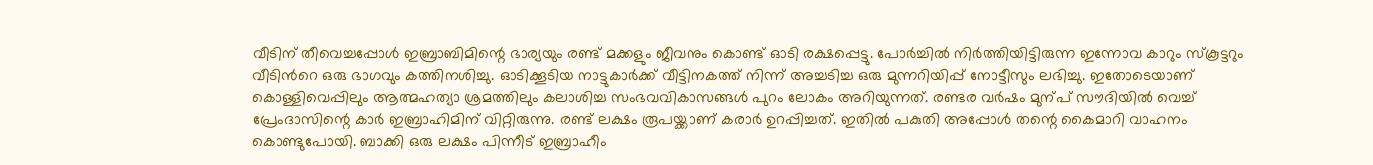വീടിന് തീവെച്ചപ്പോൾ ഇബ്രാബിമിന്റെ ഭാര്യയും രണ്ട് മക്കളും ജീവനും കൊണ്ട് ഓടി രക്ഷപ്പെട്ടു. പോർച്ചിൽ നിർത്തിയിട്ടിരുന്ന ഇന്നോവ കാറും സ്കൂട്ടറും വീടിൻറെ ഒരു ഭാഗവും കത്തിനശിച്ചു. ഓടിക്കൂടിയ നാട്ടുകാർക്ക് വീട്ടിനകത്ത് നിന്ന് അച്ചടിച്ച ഒരു മുന്നറിയിപ്പ് നോട്ടീസും ലഭിച്ചു. ഇതോടെയാണ് കൊള്ളിവെപ്പിലും ആത്മഹത്യാ ശ്രമത്തിലും കലാശിച്ച സംഭവവികാസങ്ങൾ പുറം ലോകം അറിയുന്നത്. രണ്ടര വർഷം മുന്പ് സൗദിയിൽ വെച്ച് പ്രേംദാസിന്റെ കാർ ഇബ്രാഹിമിന് വിറ്റിരുന്നു. രണ്ട് ലക്ഷം രൂപയ്ക്കാണ് കരാ‌ർ ഉറപ്പിച്ചത്. ഇതിൽ പകുതി അപ്പോൾ തന്റെ കൈമാറി വാഹനം കൊണ്ടുപോയി. ബാക്കി ഒരു ലക്ഷം പിന്നീട് ഇബ്രാഹീം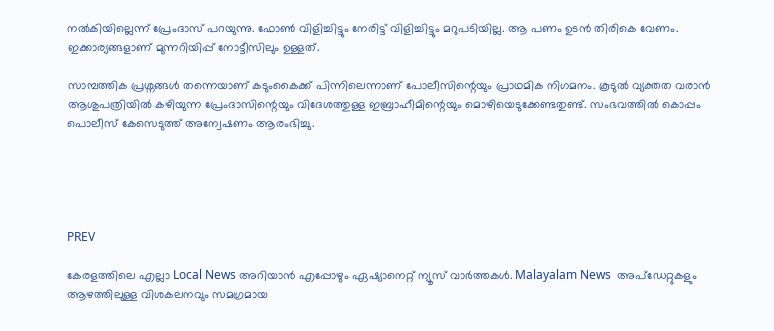നൽകിയില്ലെന്ന് പ്രേംദാസ് പറയുന്നു. ഫോൺ വിളിച്ചിട്ടും നേരിട്ട് വിളിച്ചിട്ടും മറുപടിയില്ല. ആ പണം ഉടൻ തിരികെ വേണം. ഇക്കാര്യങ്ങളാണ് മുന്നറിയിപ്പ് നോട്ടീസിലും ഉള്ളത്.

സാമ്പത്തിക പ്രശ്നങ്ങൾ തന്നെയാണ് കടുംകൈക്ക് പിന്നിലെന്നാണ് പോലീസിന്റെയും പ്രാഥമിക നിഗമനം. കൂടുൽ വ്യക്തത വരാൻ ആശുപത്രിയിൽ കഴിയുന്ന പ്രേംദാസിന്റെയും വിദേശത്തുള്ള ഇബ്രാഹീമിന്റെയും മൊഴിയെടുക്കേണ്ടതുണ്ട്. സംഭവത്തിൽ കൊപ്പം പൊലീസ് കേസെടുത്ത് അന്വേഷണം ആരംഭിച്ചു.





PREV

കേരളത്തിലെ എല്ലാ Local News അറിയാൻ എപ്പോഴും ഏഷ്യാനെറ്റ് ന്യൂസ് വാർത്തകൾ. Malayalam News  അപ്‌ഡേറ്റുകളും ആഴത്തിലുള്ള വിശകലനവും സമഗ്രമായ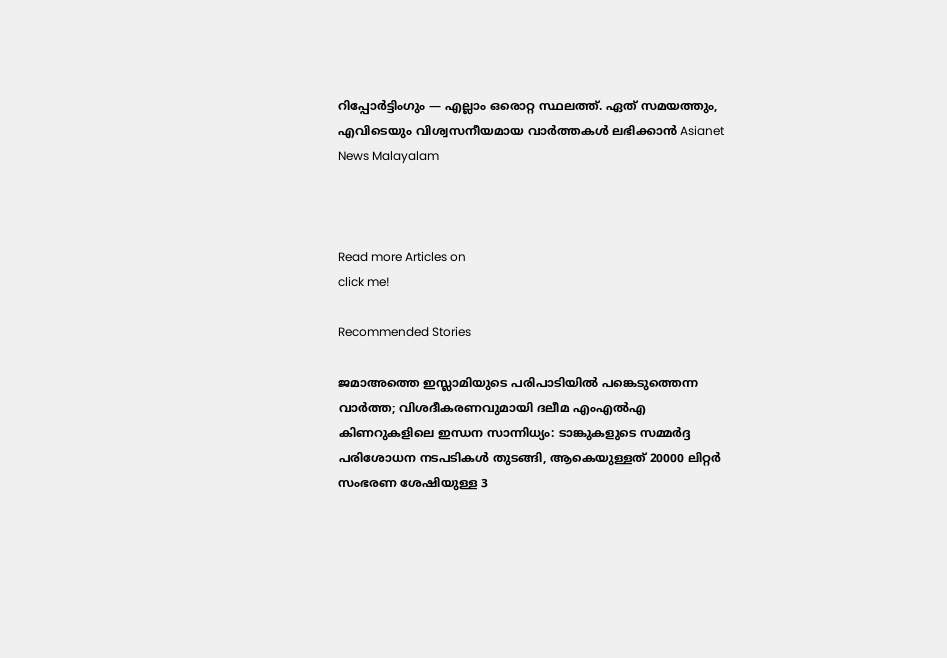റിപ്പോർട്ടിംഗും — എല്ലാം ഒരൊറ്റ സ്ഥലത്ത്. ഏത് സമയത്തും, എവിടെയും വിശ്വസനീയമായ വാർത്തകൾ ലഭിക്കാൻ Asianet News Malayalam



Read more Articles on
click me!

Recommended Stories

ജമാഅത്തെ ഇസ്ലാമിയുടെ പരിപാടിയിൽ പങ്കെടുത്തെന്ന വാർത്ത; വിശദീകരണവുമായി ദലീമ എംഎൽഎ
കിണറുകളിലെ ഇന്ധന സാന്നിധ്യം: ടാങ്കുകളുടെ സമ്മർദ്ദ പരിശോധന നടപടികൾ തുടങ്ങി, ആകെയുള്ളത് 20000 ലിറ്റർ സംഭരണ ശേഷിയുള്ള 3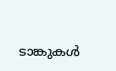ടാങ്കുകൾ